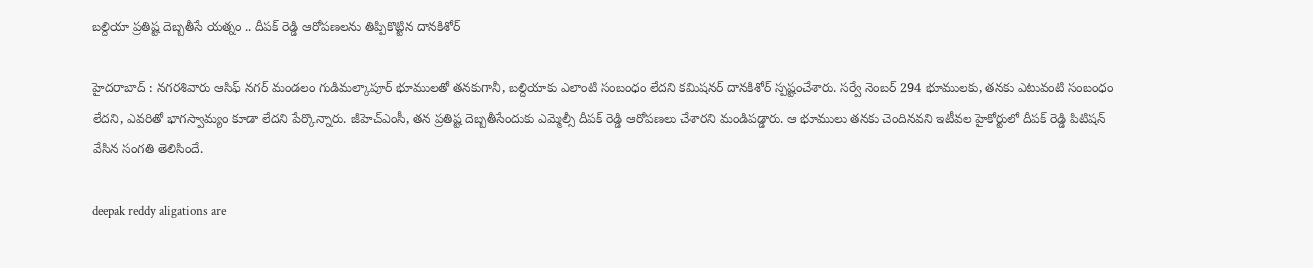బల్దియా ప్రతిష్ట దెబ్బతీసే యత్నం .. దీపక్ రెడ్డి ఆరోపణలను తిప్పికొట్టిన దానకిశోర్

హైదరాబాద్ : నగరశివారు ఆసిఫ్ నగర్ మండలం గుడిమల్కాపూర్ భూములతో తనకుగానీ, బల్దియాకు ఎలాంటి సంబంధం లేదని కమిషనర్ దానకిశోర్ స్పష్టంచేశారు. సర్వే నెంబర్ 294 భూములకు, తనకు ఎటువంటి సంబంధం లేదని, ఎవరితో భాగస్వామ్యం కూడా లేదని పేర్కొన్నారు. జీహెచ్ఎంసీ, తన ప్రతిష్ట దెబ్బతీసేందుకు ఎమ్మెల్సీ దీపక్ రెడ్డి ఆరోపణలు చేశారని మండిపడ్డారు. ఆ భూములు తనకు చెందినవని ఇటీవల హైకోర్టులో దీపక్ రెడ్డి పిటిషన్ వేసిన సంగతి తెలిసిందే.

deepak reddy aligations are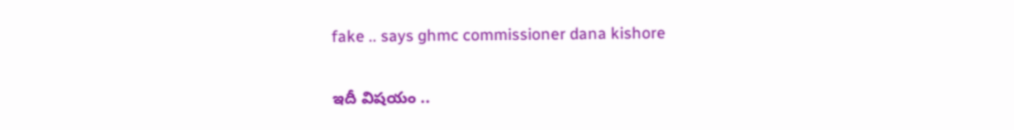fake .. says ghmc commissioner dana kishore

ఇదీ విషయం ..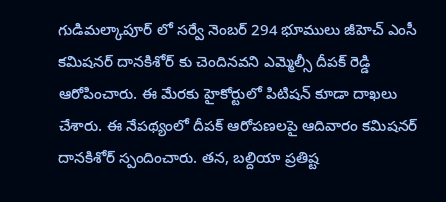గుడిమల్కాపూర్ లో సర్వే నెంబర్ 294 భూములు జీహెచ్ ఎంసీ కమిషనర్ దానకిశోర్ కు చెందినవని ఎమ్మెల్సీ దీపక్ రెడ్డి ఆరోపించారు. ఈ మేరకు హైకోర్టులో పిటిషన్ కూడా దాఖలు చేశారు. ఈ నేపథ్యంలో దీపక్ ఆరోపణలపై ఆదివారం కమిషనర్ దానకిశోర్ స్పందించారు. తన, బల్దియా ప్రతిష్ట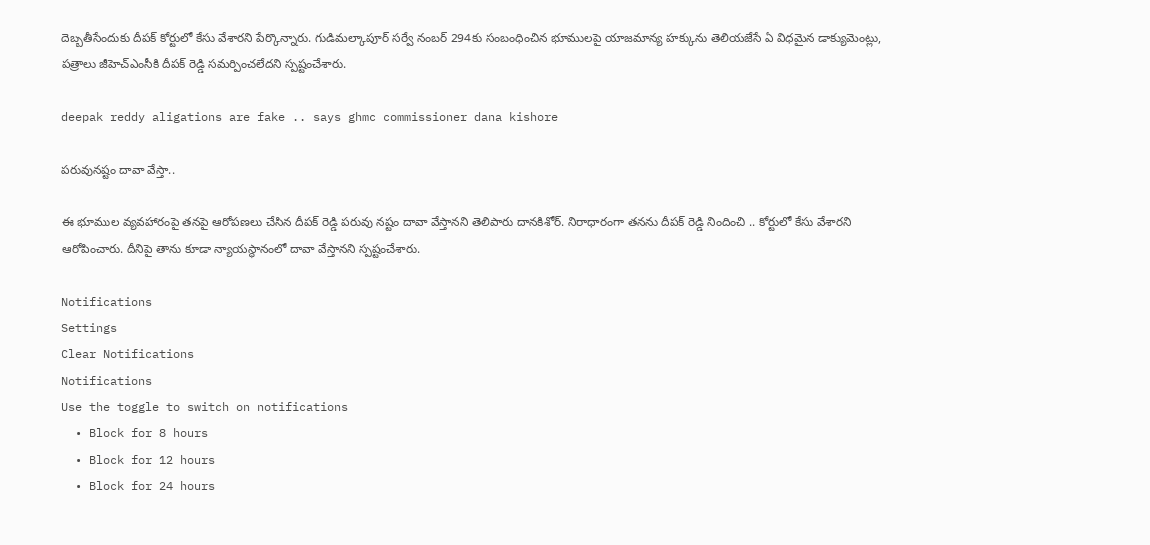దెబ్బతీసేందుకు దీపక్ కోర్టులో కేసు వేశారని పేర్కొన్నారు. గుడిమల్కాపూర్ సర్వే నంబర్ 294కు సంబంధించిన భూములపై యాజమాన్య హక్కును తెలియజేసే ఏ విధమైన డాక్యుమెంట్లు, పత్రాలు జీహెచ్ఎంసీకి దీపక్ రెడ్డి సమర్పించలేదని స్పష్టంచేశారు.

deepak reddy aligations are fake .. says ghmc commissioner dana kishore

పరువునష్టం దావా వేస్తా..

ఈ భూముల వ్యవహారంపై తనపై ఆరోపణలు చేసిన దీపక్ రెడ్డి పరువు నష్టం దావా వేస్తానని తెలిపారు దానకిశోర్. నిరాధారంగా తనను దీపక్ రెడ్డి నిందించి .. కోర్టులో కేసు వేశారని ఆరోపించారు. దీనిపై తాను కూడా న్యాయస్థానంలో దావా వేస్తానని స్పష్టంచేశారు.

Notifications
Settings
Clear Notifications
Notifications
Use the toggle to switch on notifications
  • Block for 8 hours
  • Block for 12 hours
  • Block for 24 hours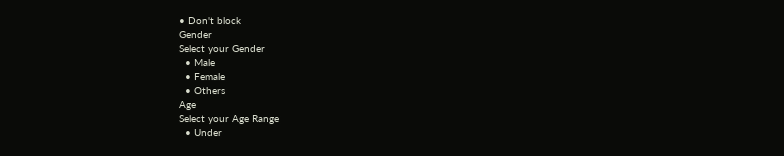• Don't block
Gender
Select your Gender
  • Male
  • Female
  • Others
Age
Select your Age Range
  • Under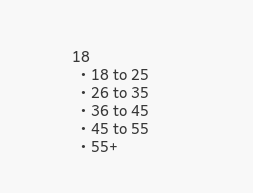18
  • 18 to 25
  • 26 to 35
  • 36 to 45
  • 45 to 55
  • 55+